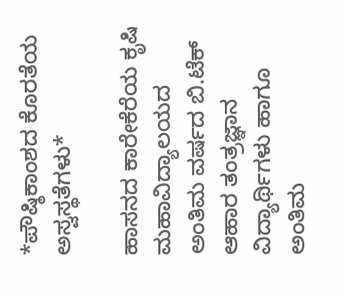*ಪೌಷ್ಠಿಕಾಂಶದ ಕೊರತೆಯ ಅಸ್ವಸ್ಥತೆಗಳು*

ಹಾಸನದ ಕಾರೇಕೆರೆಯ ಕೃಷಿ ಮಹಾವಿದ್ಯಾಲಯದ ಅಂತಿಮ ವರ್ಷದ ಬಿ.ಟೆಕ್ ಆಹಾರ ತಂತ್ರಜ್ಞಾನ ವಿದ್ಯಾರ್ಥಿಗಳು ಹಾಗೂ ಅಂತಿಮ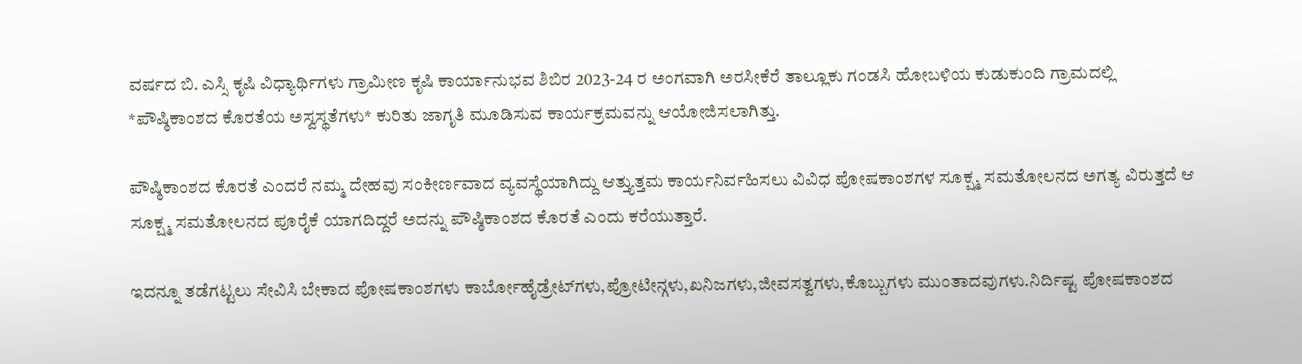ವರ್ಷದ ಬಿ. ಎಸ್ಸಿ ಕೃಷಿ ವಿಧ್ಯಾರ್ಥಿಗಳು ಗ್ರಾಮೀಣ ಕೃಷಿ ಕಾರ್ಯಾನುಭವ ಶಿಬಿರ 2023-24 ರ ಅಂಗವಾಗಿ ಅರಸೀಕೆರೆ ತಾಲ್ಲೂಕು ಗಂಡಸಿ ಹೋಬಳಿಯ ಕುಡುಕುಂದಿ ಗ್ರಾಮದಲ್ಲಿ *ಪೌಷ್ಠಿಕಾಂಶದ ಕೊರತೆಯ ಅಸ್ವಸ್ಥತೆಗಳು* ಕುರಿತು ಜಾಗೃತಿ ಮೂಡಿಸುವ ಕಾರ್ಯಕ್ರಮವನ್ನು ಆಯೋಜಿಸಲಾಗಿತ್ತು.

ಪೌಷ್ಠಿಕಾಂಶದ ಕೊರತೆ ಎಂದರೆ ನಮ್ಮ ದೇಹವು ಸಂಕೀರ್ಣವಾದ ವ್ಯವಸ್ಥೆಯಾಗಿದ್ದು ಆತ್ತ್ಯುತ್ತಮ ಕಾರ್ಯನಿರ್ವಹಿಸಲು ವಿವಿಧ ಪೋಷಕಾಂಶಗಳ ಸೂಕ್ಷ್ಮ ಸಮತೋಲನದ ಅಗತ್ಯ ವಿರುತ್ತದೆ ಆ ಸೂಕ್ಷ್ಮ ಸಮತೋಲನದ ಪೂರೈಕೆ ಯಾಗದಿದ್ದರೆ ಅದನ್ನು ಪೌಷ್ಠಿಕಾಂಶದ ಕೊರತೆ ಎಂದು ಕರೆಯುತ್ತಾರೆ.

ಇದನ್ನೂ ತಡೆಗಟ್ಟಲು ಸೇವಿಸಿ ಬೇಕಾದ ಪೋಷಕಾಂಶಗಳು ಕಾರ್ಬೋಹೈಡ್ರೇಟ್‌ಗಳು,ಪ್ರೋಟೀನ್ಗಳು,ಖನಿಜಗಳು,ಜೀವಸತ್ವಗಳು,ಕೊಬ್ಬುಗಳು ಮುಂತಾದವುಗಳು.ನಿರ್ದಿಷ್ಟ ಪೋಷಕಾಂಶದ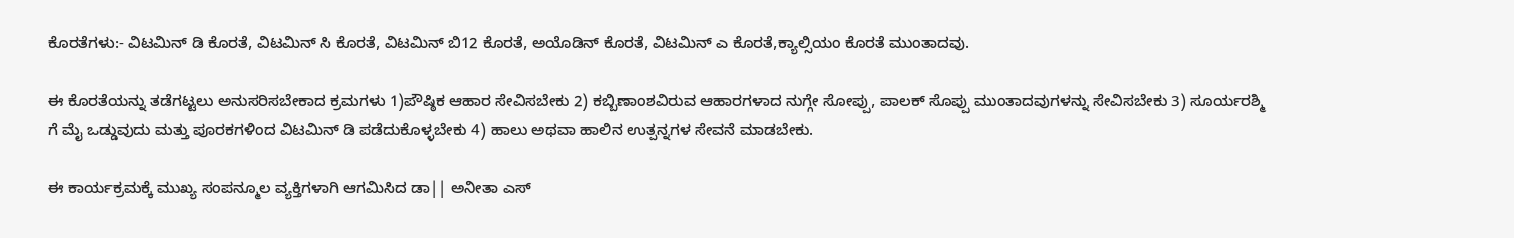ಕೊರತೆಗಳು:- ವಿಟಮಿನ್ ಡಿ ಕೊರತೆ, ವಿಟಮಿನ್ ಸಿ ಕೊರತೆ, ವಿಟಮಿನ್ ಬಿ12 ಕೊರತೆ, ಅಯೊಡಿನ್ ಕೊರತೆ, ವಿಟಮಿನ್ ಎ ಕೊರತೆ,ಕ್ಯಾಲ್ಸಿಯಂ ಕೊರತೆ ಮುಂತಾದವು.

ಈ ಕೊರತೆಯನ್ನು ತಡೆಗಟ್ಟಲು ಅನುಸರಿಸಬೇಕಾದ ಕ್ರಮಗಳು 1)ಪೌಷ್ಠಿಕ ಆಹಾರ ಸೇವಿಸಬೇಕು 2) ಕಬ್ಬಿಣಾಂಶವಿರುವ ಆಹಾರಗಳಾದ ನುಗ್ಗೇ ಸೋಪ್ಪು, ಪಾಲಕ್ ಸೊಪ್ಪು ಮುಂತಾದವುಗಳನ್ನು ಸೇವಿಸಬೇಕು 3) ಸೂರ್ಯರಶ್ಮಿ ಗೆ ಮೈ ಒಡ್ಡುವುದು ಮತ್ತು ಪೂರಕಗಳಿಂದ ವಿಟಮಿನ್ ಡಿ ಪಡೆದುಕೊಳ್ಳಬೇಕು 4) ಹಾಲು ಅಥವಾ ಹಾಲಿನ ಉತ್ಪನ್ನಗಳ ಸೇವನೆ ಮಾಡಬೇಕು.

ಈ ಕಾರ್ಯಕ್ರಮಕ್ಕೆ ಮುಖ್ಯ ಸಂಪನ್ಮೂಲ ವ್ಯಕ್ತಿಗಳಾಗಿ ಆಗಮಿಸಿದ ಡಾ|| ಅನೀತಾ ಎಸ್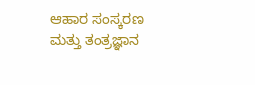ಆಹಾರ ಸಂಸ್ಕರಣ ಮತ್ತು ತಂತ್ರಜ್ಞಾನ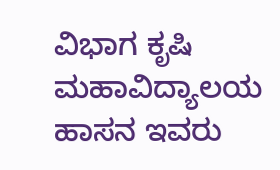ವಿಭಾಗ ಕೃಷಿ ಮಹಾವಿದ್ಯಾಲಯ ಹಾಸನ ಇವರು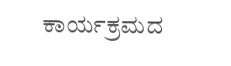ಕಾರ್ಯಕ್ರಮದ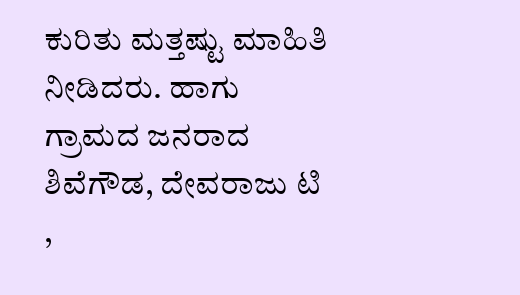ಕುರಿತು ಮತ್ತಷ್ಟು ಮಾಹಿತಿ ನೀಡಿದರು. ಹಾಗು ಗ್ರಾಮದ ಜನರಾದ ಶಿವೆಗೌಡ, ದೇವರಾಜು ಟಿ ,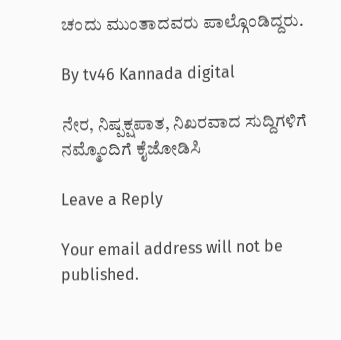ಚಂದು ಮುಂತಾದವರು ಪಾಲ್ಗೊಂಡಿದ್ದರು.

By tv46 Kannada digital

ನೇರ, ನಿಷ್ಪಕ್ಷಪಾತ, ನಿಖರವಾದ ಸುದ್ದಿಗಳಿಗೆ ನಮ್ಮೊಂದಿಗೆ ಕೈಜೋಡಿಸಿ

Leave a Reply

Your email address will not be published.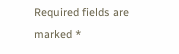Required fields are marked *